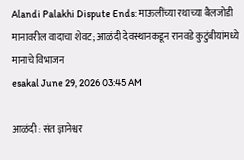Alandi Palakhi Dispute Ends: माऊलींच्या रथाच्या बैलजोडी मानावरील वादाचा शेवट; आळंदी देवस्थानकडून रानवडे कुटुंबीयांमध्ये मानाचे विभाजन
esakal June 29, 2026 03:45 AM

आळंदी : संत ज्ञानेश्वर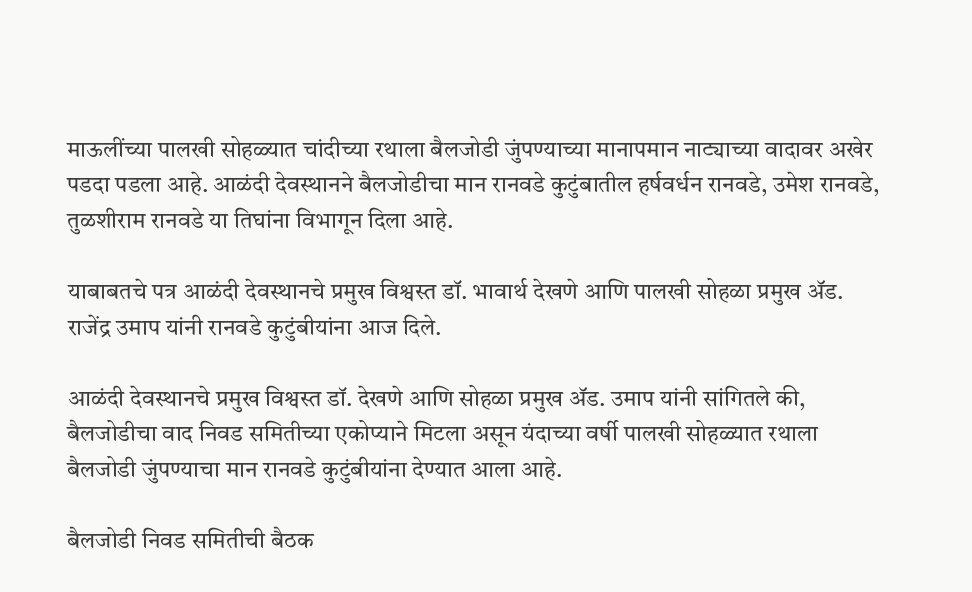माऊलींच्या पालखी सोहळ्यात चांदीच्या रथाला बैलजोडी जुंपण्याच्या मानापमान नाट्याच्या वादावर अखेर पडदा पडला आहे. आळंदी देवस्थानने बैलजोडीचा मान रानवडे कुटुंबातील हर्षवर्धन रानवडे, उमेश रानवडे, तुळशीराम रानवडे या तिघांना विभागून दिला आहे.

याबाबतचे पत्र आळंदी देवस्थानचे प्रमुख विश्वस्त डॉ. भावार्थ देखणे आणि पालखी सोहळा प्रमुख ॲड. राजेंद्र उमाप यांनी रानवडे कुटुंबीयांना आज दिले.

आळंदी देवस्थानचे प्रमुख विश्वस्त डॉ. देखणे आणि सोहळा प्रमुख ॲड. उमाप यांनी सांगितले की, बैलजोडीचा वाद निवड समितीच्या एकोप्याने मिटला असून यंदाच्या वर्षी पालखी सोहळ्यात रथाला बैलजोडी जुंपण्याचा मान रानवडे कुटुंबीयांना देण्यात आला आहे.

बैलजोडी निवड समितीची बैठक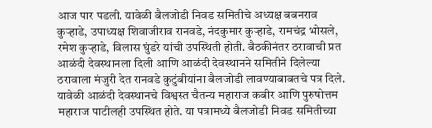आज पार पडली. यावेळी बैलजोडी निवड समितीचे अध्यक्ष बबनराव कुऱ्हाडे, उपाध्यक्ष शिवाजीराव रानवडे, नंदकुमार कुऱ्हाडे, रामचंद्र भोसले, रमेश कुऱ्हाडे, विलास घुंडरे यांची उपस्थिती होती. बैठकीनंतर ठरावाची प्रत आळंदी देवस्थानला दिली आणि आळंदी देवस्थानने समितीने दिलेल्या ठरावाला मंजुरी देत रानवडे कुटुंबीयांना बैलजोडी लावण्याबाबतचे पत्र दिले. यावेळी आळंदी देवस्थानचे विश्वस्त चैतन्य महाराज कबीर आणि पुरुषोत्तम महाराज पाटीलही उपस्थित होते. या पत्रामध्ये बैलजोडी निवड समितीच्या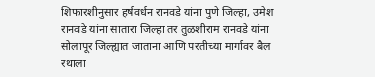शिफारशीनुसार हर्षवर्धन रानवडे यांना पुणे जिल्हा, उमेश रानवडे यांना सातारा जिल्हा तर तुळशीराम रानवडे यांना सोलापूर जिल्ह्यात जाताना आणि परतीच्या मार्गावर बैल रथाला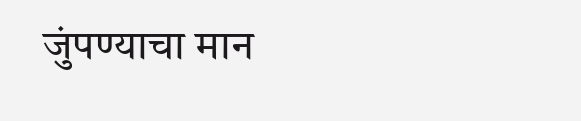जुंपण्याचा मान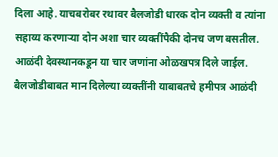दिला आहे. याचबरोबर रथावर बैलजोडी धारक दोन व्यक्ती व त्यांना सहाय्य करणाऱ्या दोन अशा चार व्यक्तींपैकी दोनच जण बसतील. आळंदी देवस्थानकडून या चार जणांना ओळखपत्र दिले जाईल. बैलजोडीबाबत मान दिलेल्या व्यक्तींनी याबाबतचे हमीपत्र आळंदी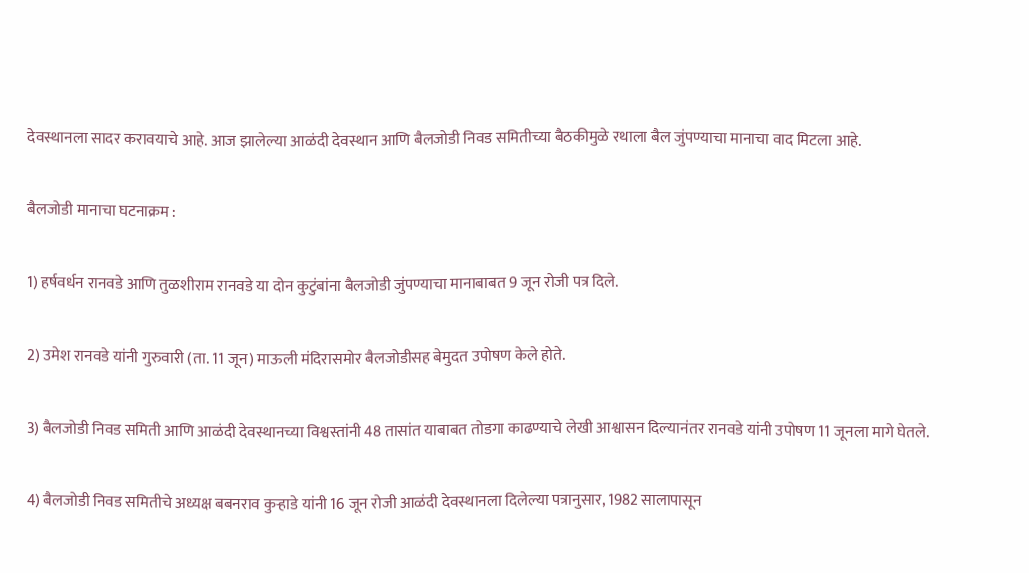देवस्थानला सादर करावयाचे आहे. आज झालेल्या आळंदी देवस्थान आणि बैलजोडी निवड समितीच्या बैठकीमुळे रथाला बैल जुंपण्याचा मानाचा वाद मिटला आहे.

बैलजोडी मानाचा घटनाक्रम :

1) हर्षवर्धन रानवडे आणि तुळशीराम रानवडे या दोन कुटुंबांना बैलजोडी जुंपण्याचा मानाबाबत 9 जून रोजी पत्र दिले.

2) उमेश रानवडे यांनी गुरुवारी (ता. 11 जून) माऊली मंदिरासमोर बैलजोडीसह बेमुदत उपोषण केले होते.

3) बैलजोडी निवड समिती आणि आळंदी देवस्थानच्या विश्वस्तांनी 48 तासांत याबाबत तोडगा काढण्याचे लेखी आश्वासन दिल्यानंतर रानवडे यांनी उपोषण 11 जूनला मागे घेतले.

4) बैलजोडी निवड समितीचे अध्यक्ष बबनराव कुऱ्हाडे यांनी 16 जून रोजी आळंदी देवस्थानला दिलेल्या पत्रानुसार, 1982 सालापासून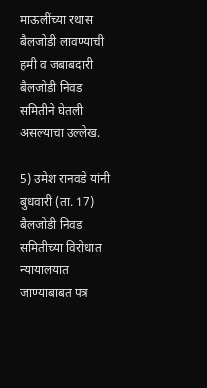माऊलींच्या रथास बैलजोडी लावण्याची हमी व जबाबदारी बैलजोडी निवड समितीने घेतली असल्याचा उल्लेख.

5) उमेश रानवडे यांनी बुधवारी (ता. 17) बैलजोडी निवड समितीच्या विरोधात न्यायालयात जाण्याबाबत पत्र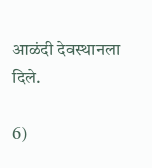आळंदी देवस्थानला दिले.

6)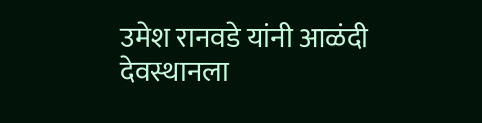उमेश रानवडे यांनी आळंदी देवस्थानला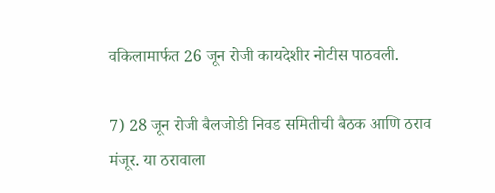वकिलामार्फत 26 जून रोजी कायदेशीर नोटीस पाठवली.

7) 28 जून रोजी बैलजोडी निवड समितीची बैठक आणि ठराव मंजूर. या ठरावाला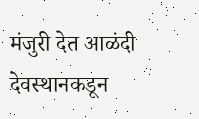मंजुरी देत आळंदी देवस्थानकडून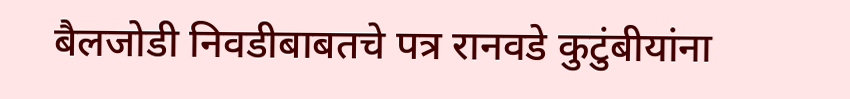बैलजोडी निवडीबाबतचे पत्र रानवडे कुटुंबीयांना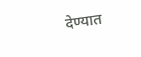देण्यात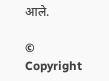आले.

© Copyright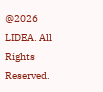@2026 LIDEA. All Rights Reserved.